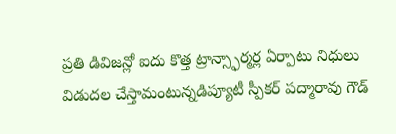ప్రతి డివిజన్లో ఐదు కొత్త ట్రాన్స్ఫార్మర్ల ఏర్పాటు నిధులు విడుదల చేస్తామంటున్నడిప్యూటీ స్పీకర్ పద్మారావు గౌడ్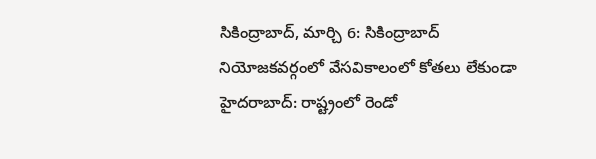సికింద్రాబాద్, మార్చి 6: సికింద్రాబాద్ నియోజకవర్గంలో వేసవికాలంలో కోతలు లేకుండా
హైదరాబాద్: రాష్ట్రంలో రెండో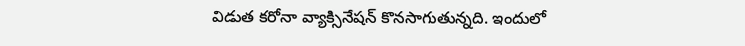విడుత కరోనా వ్యాక్సినేషన్ కొనసాగుతున్నది. ఇందులో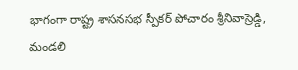భాగంగా రాష్ట్ర శాసనసభ స్పీకర్ పోచారం శ్రీనివాస్రెడ్డి, మండలి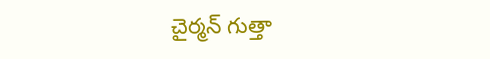చైర్మన్ గుత్తా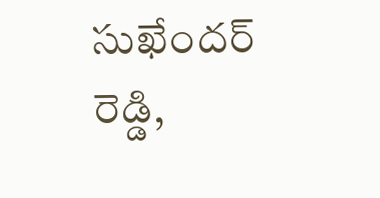సుఖేందర్ రెడ్డి,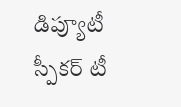డిప్యూటీ స్పీకర్ టీ